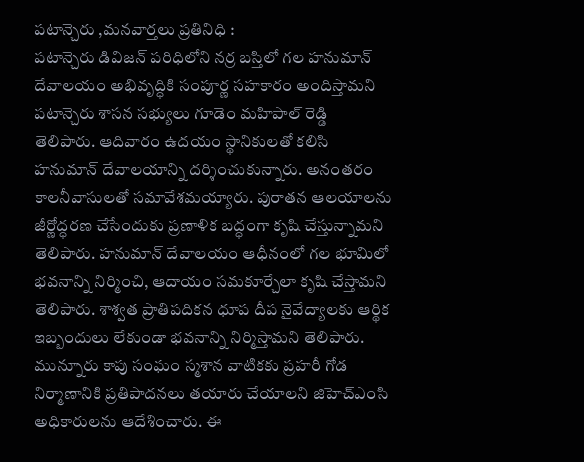పటాన్చెరు ,మనవార్తలు ప్రతినిధి :
పటాన్చెరు డివిజన్ పరిధిలోని నర్ర బస్తిలో గల హనుమాన్ దేవాలయం అభివృద్ధికి సంపూర్ణ సహకారం అందిస్తామని పటాన్చెరు శాసన సభ్యులు గూడెం మహిపాల్ రెడ్డి తెలిపారు. ఆదివారం ఉదయం స్థానికులతో కలిసి హనుమాన్ దేవాలయాన్ని దర్శించుకున్నారు. అనంతరం కాలనీవాసులతో సమావేశమయ్యారు. పురాతన ఆలయాలను జీర్ణోద్ధరణ చేసేందుకు ప్రణాళిక బద్ధంగా కృషి చేస్తున్నామని తెలిపారు. హనుమాన్ దేవాలయం ఆధీనంలో గల భూమిలో భవనాన్ని నిర్మించి, ఆదాయం సమకూర్చేలా కృషి చేస్తామని తెలిపారు. శాశ్వత ప్రాతిపదికన ధూప దీప నైవేద్యాలకు ఆర్థిక ఇబ్బందులు లేకుండా భవనాన్ని నిర్మిస్తామని తెలిపారు. మున్నూరు కాపు సంఘం స్మశాన వాటికకు ప్రహరీ గోడ నిర్మాణానికి ప్రతిపాదనలు తయారు చేయాలని జిహెచ్ఎంసి అధికారులను ఆదేశించారు. ఈ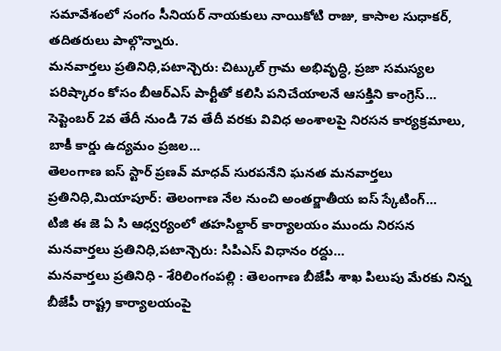సమావేశంలో సంగం సీనియర్ నాయకులు నాయికోటి రాజు, కాసాల సుధాకర్, తదితరులు పాల్గొన్నారు.
మనవార్తలు ప్రతినిధి,పటాన్చెరు: చిట్కుల్ గ్రామ అభివృద్ధి, ప్రజా సమస్యల పరిష్కారం కోసం బీఆర్ఎస్ పార్టీతో కలిసి పనిచేయాలనే ఆసక్తిని కాంగ్రెస్…
సెప్టెంబర్ 2వ తేదీ నుండి 7వ తేదీ వరకు వివిధ అంశాలపై నిరసన కార్యక్రమాలు, బాకీ కార్డు ఉద్యమం ప్రజల…
తెలంగాణ ఐస్ స్టార్ ప్రణవ్ మాధవ్ సురపనేని ఘనత మనవార్తలు ప్రతినిధి,మియాపూర్: తెలంగాణ నేల నుంచి అంతర్జాతీయ ఐస్ స్కేటింగ్…
టిజి ఈ జె ఏ సి ఆధ్వర్యంలో తహసిల్దార్ కార్యాలయం ముందు నిరసన మనవార్తలు ప్రతినిధి,పటాన్చెరు: సిపిఎస్ విధానం రద్దు…
మనవార్తలు ప్రతినిధి - శేరిలింగంపల్లి : తెలంగాణ బీజేపీ శాఖ పిలుపు మేరకు నిన్న బీజేపీ రాష్ట్ర కార్యాలయంపై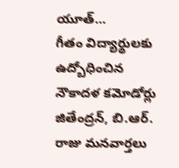యూత్…
గీతం విద్యార్థులకు ఉద్బోధించిన నౌకాదళ కమోడోర్లు జితేంద్రన్, బి.ఆర్. రాజు మనవార్తలు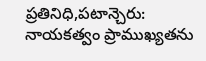ప్రతినిధి,పటాన్చెరు: నాయకత్వం ప్రాముఖ్యతను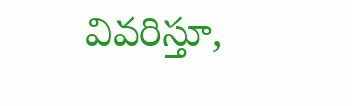వివరిస్తూ,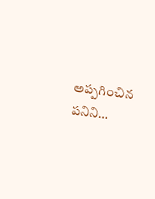అప్పగించిన పనిని…